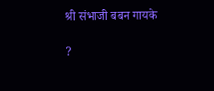श्री संभाजी बबन गायके

?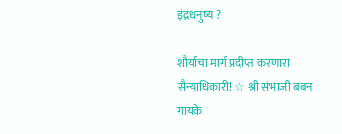इंद्रधनुष्य ?

शौर्याचा मार्ग प्रदीप्त करणारा सैन्याधिकारी! ☆ श्री संभाजी बबन गायके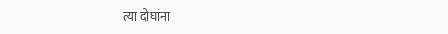त्या दोघांना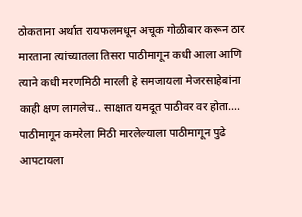ठोकताना अर्थात रायफलमधून अचूक गोळीबार करून ठार मारताना त्यांच्यातला तिसरा पाठीमागून कधी आला आणि त्याने कधी मरणमिठी मारली हे समजायला मेजरसाहेबांना काही क्षण लागलेच.. साक्षात यमदूत पाठीवर वर होता…. पाठीमागून कमरेला मिठी मारलेल्याला पाठीमागून पुढे आपटायला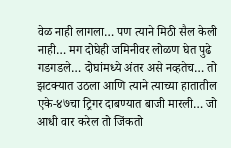वेळ नाही लागला… पण त्याने मिठी सैल केली नाही… मग दोघेही जमिनीवर लोळण घेत पुढे गडगडले… दोघांमध्ये अंतर असे नव्हतेच… तो झटक्यात उठला आणि त्याने त्याच्या हातातील एके-४७चा ट्रिगर दाबण्यात बाजी मारली… जो आधी वार करेल तो जिंकतो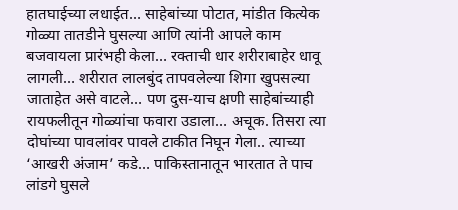हातघाईच्या लधाईत… साहेबांच्या पोटात, मांडीत कित्येक गोळ्या तातडीने घुसल्या आणि त्यांनी आपले काम बजवायला प्रारंभही केला… रक्ताची धार शरीराबाहेर धावू लागली… शरीरात लालबुंद तापवलेल्या शिगा खुपसल्या जाताहेत असे वाटले… पण दुस-याच क्षणी साहेबांच्याही रायफलीतून गोळ्यांचा फवारा उडाला… अचूक. तिसरा त्या दोघांच्या पावलांवर पावले टाकीत निघून गेला.. त्याच्या ‘आखरी अंजाम’ कडे… पाकिस्तानातून भारतात ते पाच लांडगे घुसले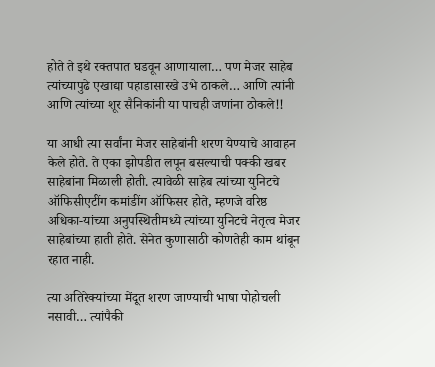होते ते इथे रक्तपात घडवून आणायाला… पण मेजर साहेब त्यांच्यापुढे एखाद्या पहाडासारखे उभे ठाकले… आणि त्यांनी आणि त्यांच्या शूर सैनिकांनी या पाचही जणांना ठोकले!!

या आधी त्या सर्वांना मेजर साहेबांनी शरण येण्याचे आवाहन केले होते. ते एका झोपडीत लपून बसल्याची पक्की खबर साहेबांना मिळाली होती. त्यावेळी साहेब त्यांच्या युनिटचे ऑफिसीएटींग कमांडींग ऑफिसर होते, म्हणजे वरिष्ठ अधिका-यांच्या अनुपस्थितीमध्ये त्यांच्या युनिटचे नेतृत्व मेजर साहेबांच्या हाती होते. सेनेत कुणासाठी कोणतेही काम थांबून रहात नाही.

त्या अतिरेक्यांच्या मेंदूत शरण जाण्याची भाषा पोहोचली नसावी… त्यांपैकी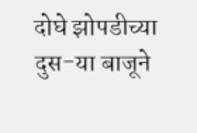दोघे झोपडीच्या दुस-या बाजूने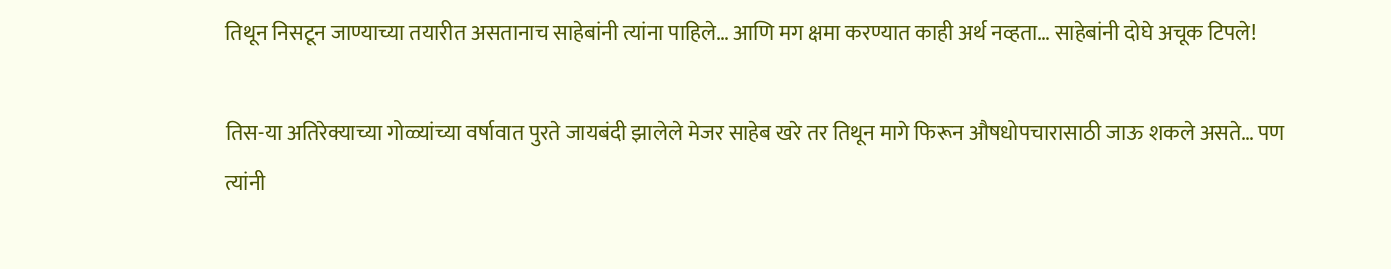तिथून निसटून जाण्याच्या तयारीत असतानाच साहेबांनी त्यांना पाहिले… आणि मग क्षमा करण्यात काही अर्थ नव्हता… साहेबांनी दोघे अचूक टिपले!

तिस-या अतिरेक्याच्या गोळ्यांच्या वर्षावात पुरते जायबंदी झालेले मेजर साहेब खरे तर तिथून मागे फिरून औषधोपचारासाठी जाऊ शकले असते… पण त्यांनी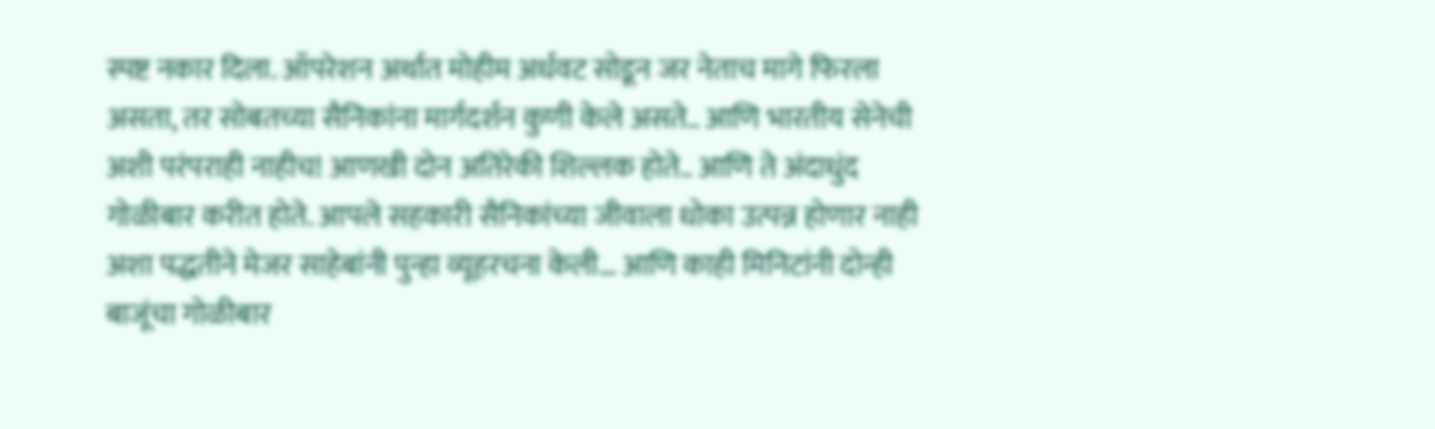स्पष्ट नकार दिला. ऑपरेशन अर्थात मोहीम अर्धवट सोडून जर नेताच मागे फिरला असता, तर सोबतच्या सैनिकांना मार्गदर्शन कुणी केले असते.. आणि भारतीय सेनेची अशी परंपराही नाहीच! आणखी दोन अतिरेकी शिल्लक होते.. आणि ते अंदाधुंद गोळीबार करीत होते. आपले सहकारी सैनिकांच्या जीवाला धोका उत्पन्न होणार नाही अशा पद्धतीने मेजर साहेबांनी पुन्हा व्यूहरचना केली… आणि काही मिनिटांनी दोन्ही बाजूंचा गोळीबार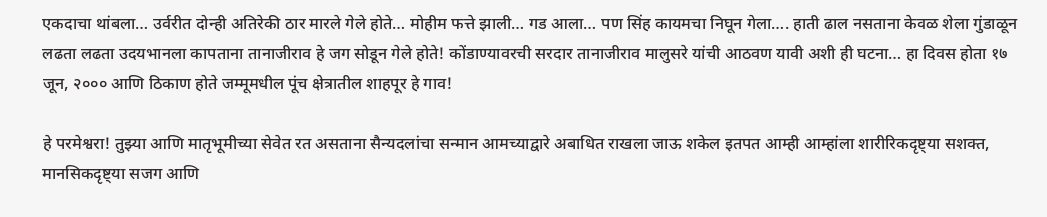एकदाचा थांबला… उर्वरीत दोन्ही अतिरेकी ठार मारले गेले होते… मोहीम फत्ते झाली… गड आला… पण सिंह कायमचा निघून गेला…. हाती ढाल नसताना केवळ शेला गुंडाळून लढता लढता उदयभानला कापताना तानाजीराव हे जग सोडून गेले होते! कोंडाण्यावरची सरदार तानाजीराव मालुसरे यांची आठवण यावी अशी ही घटना… हा दिवस होता १७ जून, २००० आणि ठिकाण होते जम्मूमधील पूंच क्षेत्रातील शाहपूर हे गाव!

हे परमेश्वरा! तुझ्या आणि मातृभूमीच्या सेवेत रत असताना सैन्यदलांचा सन्मान आमच्याद्वारे अबाधित राखला जाऊ शकेल इतपत आम्ही आम्हांला शारीरिकदृष्ट्या सशक्त, मानसिकदृष्ट्या सजग आणि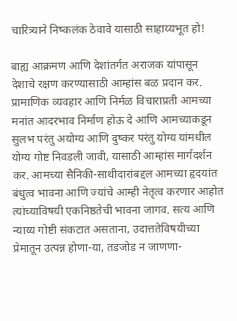चारित्र्याने निष्कलंक ठेवावे यासाठी साहाय्यभूत हो!

बाह्य आक्रमण आणि देशांतर्गत अराजक यांपासून देशाचे रक्षण करण्यासाठी आम्हांस बळ प्रदान कर. प्रामाणिक व्यवहार आणि निर्मळ विचाराप्रती आमच्या मनांत आदरभाव निर्माण होऊ दे आणि आमच्याकडून सुलभ परंतु अयोग्य आणि दुष्कर परंतु योग्य यांमधील योग्य गोष्ट निवडली जावी, यासाठी आम्हांस मार्गदर्शन कर. आमच्या सैनिकी-साथीदारांबद्दल आमच्या हृदयांत बंधुत्व भावना आणि ज्यांचे आम्ही नेतृत्व करणार आहोत त्यांच्याविषयी एकनिष्ठतेची भावना जागव. सत्य आणि न्याय्य गोष्टी संकटात असताना, उदात्ततेविषयीच्या प्रेमातून उत्पन्न होणा-या, तडजोड न जाणणा-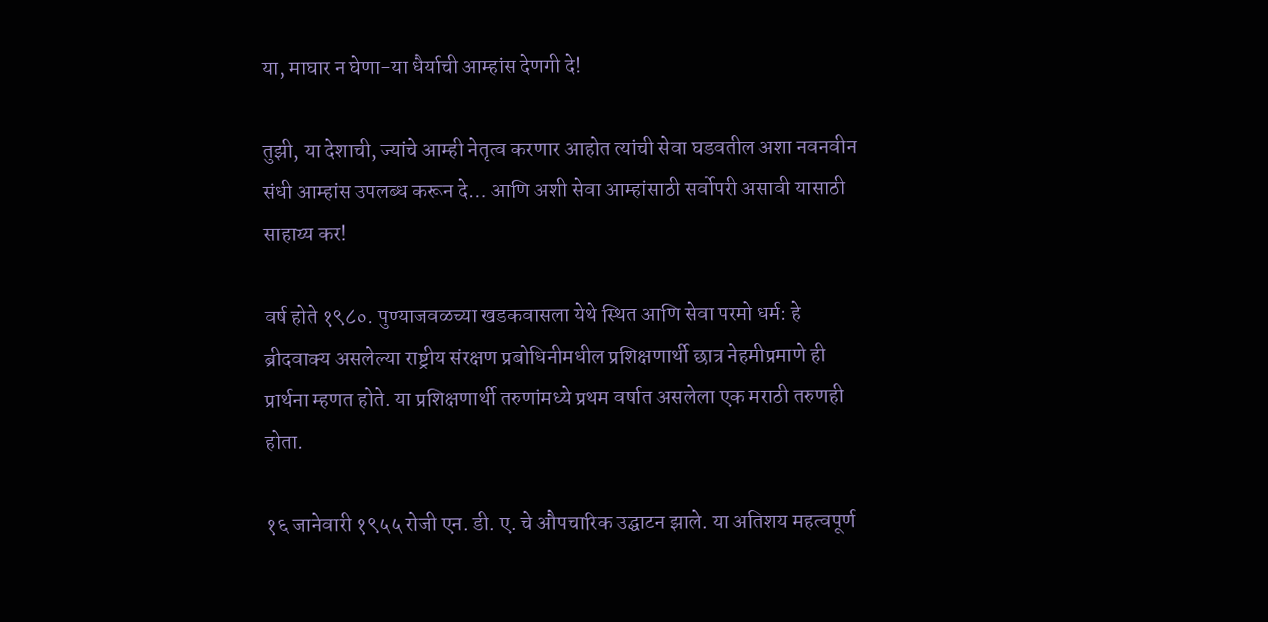या, माघार न घेणा-या धैर्याची आम्हांस देणगी दे!

तुझी, या देशाची, ज्यांचे आम्ही नेतृत्व करणार आहोत त्यांची सेवा घडवतील अशा नवनवीन संधी आम्हांस उपलब्ध करून दे… आणि अशी सेवा आम्हांसाठी सर्वोपरी असावी यासाठी साहाय्य कर!

वर्ष होते १९८०. पुण्याजवळच्या खडकवासला येथे स्थित आणि सेवा परमो धर्म: हे ब्रीदवाक्य असलेल्या राष्ट्रीय संरक्षण प्रबोधिनीमधील प्रशिक्षणार्थी छात्र नेहमीप्रमाणे ही प्रार्थना म्हणत होते. या प्रशिक्षणार्थी तरुणांमध्ये प्रथम वर्षात असलेला एक मराठी तरुणही होता.

१६ जानेवारी १९५५ रोजी एन. डी. ए. चे औपचारिक उद्घाटन झाले. या अतिशय महत्वपूर्ण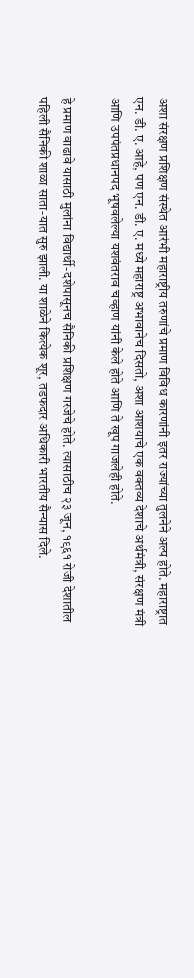अशा संरक्षण प्रशिक्षण संस्थेत आरंभी महाराष्ट्रीय तरुणांचे प्रमाण विविध कारणांनी इतर राज्यांच्या तुलनेने अल्प होते. महाराष्ट्रात एन. डी. ए. आहे, पण एन. डी. ए. मध्ये महाराष्ट्र अभावानेच दिसतो, अशा आशयाचे एक वक्तव्य देशाचे अर्थमंत्री, संरक्षण मंत्री आणि उपपंतप्रधानपद भूषवलेल्या यशवंतराव चव्हाण यांनी केले होते आणि ते खूप गाजलेही होते.

हे प्रमाण वाढावे यासाठी मुलांना विद्यार्थी-दशेपासूनच सैनिकी प्रशिक्षण गरजेचे होते. त्यासाठीच २३ जून, १९६१ रोजी देशातील पहिली सैनिकी शाळा साता-यात सुरु झाली. या शाळेने कित्येक शूर, तडफदार अधिकारी भारतीय सैन्यास दिले.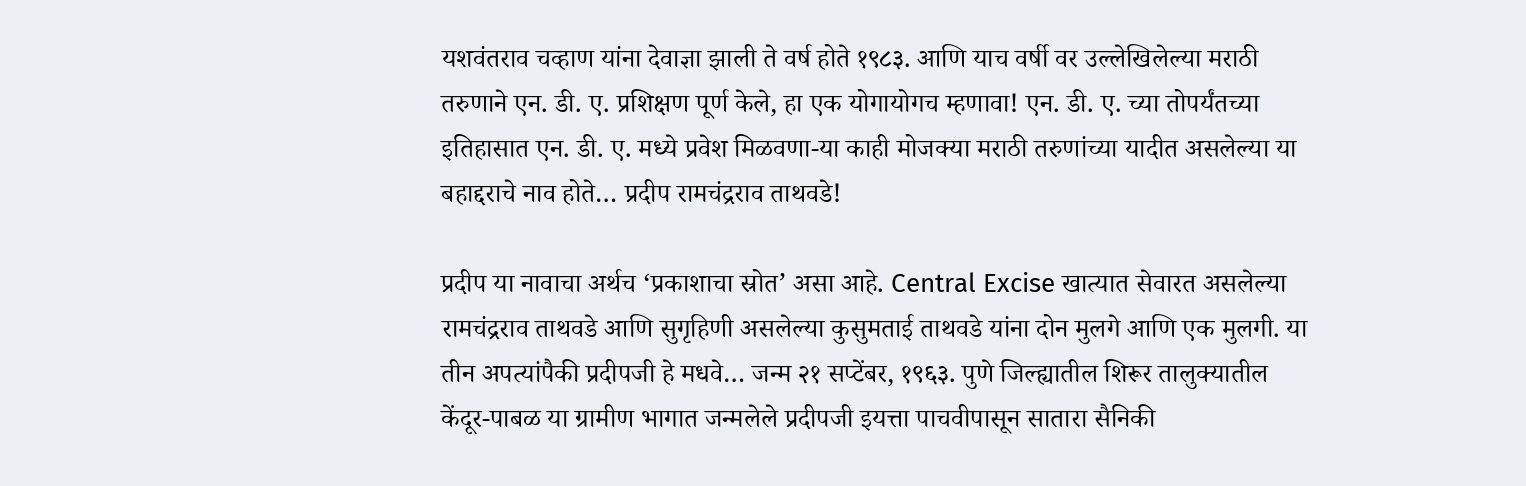यशवंतराव चव्हाण यांना देवाज्ञा झाली ते वर्ष होते १९८३. आणि याच वर्षी वर उल्लेखिलेल्या मराठी तरुणाने एन. डी. ए. प्रशिक्षण पूर्ण केले, हा एक योगायोगच म्हणावा! एन. डी. ए. च्या तोपर्यंतच्या इतिहासात एन. डी. ए. मध्ये प्रवेश मिळवणा-या काही मोजक्या मराठी तरुणांच्या यादीत असलेल्या या बहाद्दराचे नाव होते… प्रदीप रामचंद्रराव ताथवडे!

प्रदीप या नावाचा अर्थच ‘प्रकाशाचा स्रोत’ असा आहे. Central Excise खात्यात सेवारत असलेल्या रामचंद्रराव ताथवडे आणि सुगृहिणी असलेल्या कुसुमताई ताथवडे यांना दोन मुलगे आणि एक मुलगी. या तीन अपत्यांपैकी प्रदीपजी हे मधवे… जन्म २१ सप्टेंबर, १९६३. पुणे जिल्ह्यातील शिरूर तालुक्यातील केंदूर-पाबळ या ग्रामीण भागात जन्मलेले प्रदीपजी इयत्ता पाचवीपासून सातारा सैनिकी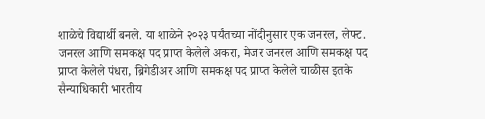शाळेचे विद्यार्थी बनले. या शाळेने २०२३ पर्यंतच्या नोंदीनुसार एक जनरल, लेफ्ट. जनरल आणि समकक्ष पद प्राप्त केलेले अकरा, मेजर जनरल आणि समकक्ष पद प्राप्त केलेले पंधरा, ब्रिगेडीअर आणि समकक्ष पद प्राप्त केलेले चाळीस इतके सैन्याधिकारी भारतीय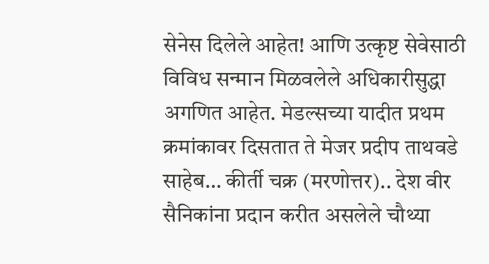सेनेस दिलेले आहेत! आणि उत्कृष्ट सेवेसाठी विविध सन्मान मिळवलेले अधिकारीसुद्धा अगणित आहेत. मेडल्सच्या यादीत प्रथम क्रमांकावर दिसतात ते मेजर प्रदीप ताथवडे साहेब… कीर्ती चक्र (मरणोत्तर).. देश वीर सैनिकांना प्रदान करीत असलेले चौथ्या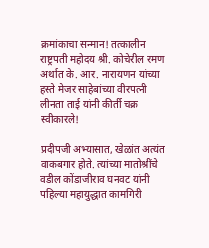क्रमांकाचा सन्मान! तत्कालीन राष्ट्रपती महोदय श्री. कोचेरील रमण अर्थात के. आर. नारायणन यांच्या हस्ते मेजर साहेबांच्या वीरपत्नी लीनता ताई यांनी कीर्ती चक्र स्वीकारले!

प्रदीपजी अभ्यासात, खेळांत अत्यंत वाकबगार होते. त्यांच्या मातोश्रींचे वडील कोंडाजीराव घनवट यांनी पहिल्या महायुद्धात कामगिरी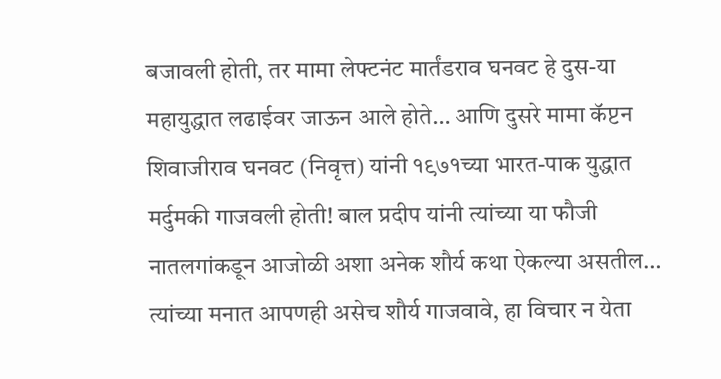बजावली होती, तर मामा लेफ्टनंट मार्तंडराव घनवट हे दुस-या महायुद्धात लढाईवर जाऊन आले होते… आणि दुसरे मामा कॅप्टन शिवाजीराव घनवट (निवृत्त) यांनी १९७१च्या भारत-पाक युद्धात मर्दुमकी गाजवली होती! बाल प्रदीप यांनी त्यांच्या या फौजी नातलगांकडून आजोळी अशा अनेक शौर्य कथा ऐकल्या असतील… त्यांच्या मनात आपणही असेच शौर्य गाजवावे, हा विचार न येता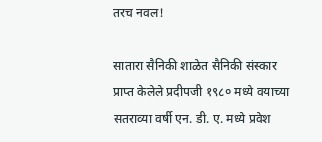तरच नवल!

सातारा सैनिकी शाळेत सैनिकी संस्कार प्राप्त केलेले प्रदीपजी १९८० मध्ये वयाच्या सतराव्या वर्षी एन. डी. ए. मध्ये प्रवेश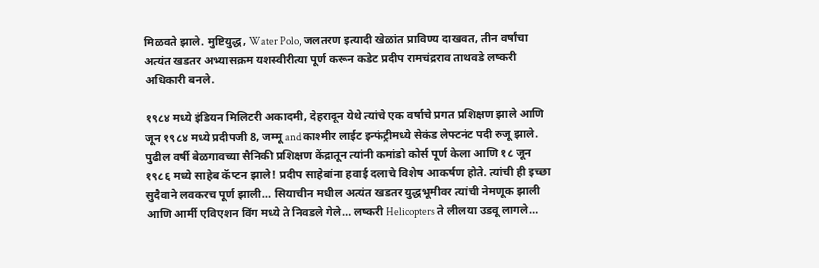मिळवते झाले. मुष्टियुद्ध, Water Polo, जलतरण इत्यादी खेळांत प्राविण्य दाखवत, तीन वर्षांचा अत्यंत खडतर अभ्यासक्रम यशस्वीरीत्या पूर्ण करून कडेट प्रदीप रामचंद्रराव ताथवडे लष्करी अधिकारी बनले.

१९८४ मध्ये इंडियन मिलिटरी अकादमी, देहरादून येथे त्यांचे एक वर्षाचे प्रगत प्रशिक्षण झाले आणि जून १९८४ मध्ये प्रदीपजी 8, जम्मू and काश्मीर लाईट इन्फंट्रीमध्ये सेकंड लेफ्टनंट पदी रुजू झाले. पुढील वर्षी बेळगावच्या सैनिकी प्रशिक्षण केंद्रातून त्यांनी कमांडो कोर्स पूर्ण केला आणि १८ जून १९८६ मध्ये साहेब कॅप्टन झाले! प्रदीप साहेबांना हवाई दलाचे विशेष आकर्षण होते. त्यांची ही इच्छा सुदैवाने लवकरच पूर्ण झाली… सियाचीन मधील अत्यंत खडतर युद्धभूमीवर त्यांची नेमणूक झाली आणि आर्मी एविएशन विंग मध्ये ते निवडले गेले… लष्करी Helicopters ते लीलया उडवू लागले…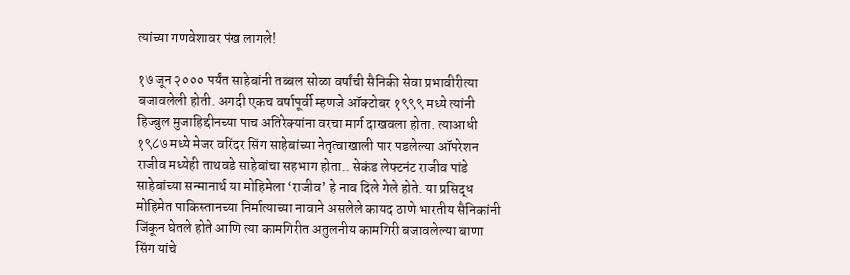त्यांच्या गणवेशावर पंख लागले!

१७ जून २००० पर्यंत साहेबांनी तब्बल सोळा वर्षांची सैनिकी सेवा प्रभावीरीत्या बजावलेली होती. अगदी एकच वर्षापूर्वी म्हणजे ऑक्टोबर १९९९ मध्ये त्यांनी हिज्बुल मुजाहिद्दीनच्या पाच अतिरेक्यांना वरचा मार्ग दाखवला होता. त्याआधी १९८७ मध्ये मेजर वरिंदर सिंग साहेबांच्या नेतृत्वाखाली पार पडलेल्या ऑपरेशन राजीव मध्येही ताथवडे साहेबांचा सहभाग होता.. सेकंड लेफ्टनंट राजीव पांडे साहेबांच्या सन्मानार्थ या मोहिमेला ‘राजीव’ हे नाव दिले गेले होते. या प्रसिद्ध मोहिमेत पाकिस्तानच्या निर्मात्याच्या नावाने असलेले कायद ठाणे भारतीय सैनिकांनी जिंकून घेतले होते आणि त्या कामगिरीत अतुलनीय कामगिरी बजावलेल्या बाणा सिंग यांचे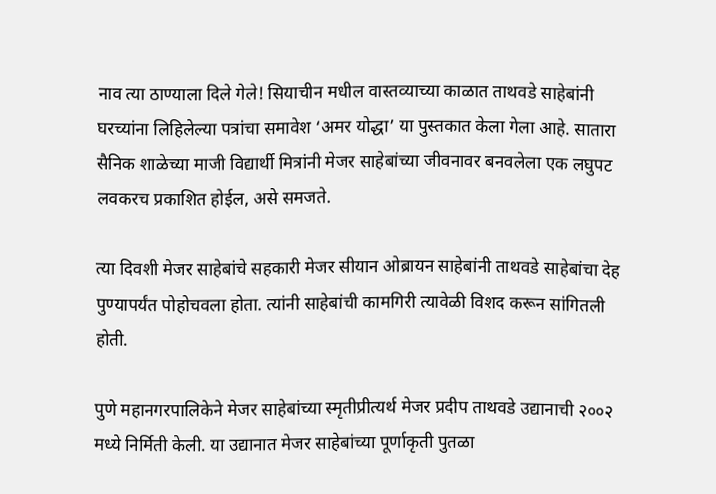नाव त्या ठाण्याला दिले गेले! सियाचीन मधील वास्तव्याच्या काळात ताथवडे साहेबांनी घरच्यांना लिहिलेल्या पत्रांचा समावेश ‘अमर योद्धा’ या पुस्तकात केला गेला आहे. सातारा सैनिक शाळेच्या माजी विद्यार्थी मित्रांनी मेजर साहेबांच्या जीवनावर बनवलेला एक लघुपट लवकरच प्रकाशित होईल, असे समजते.

त्या दिवशी मेजर साहेबांचे सहकारी मेजर सीयान ओब्रायन साहेबांनी ताथवडे साहेबांचा देह पुण्यापर्यंत पोहोचवला होता. त्यांनी साहेबांची कामगिरी त्यावेळी विशद करून सांगितली होती.

पुणे महानगरपालिकेने मेजर साहेबांच्या स्मृतीप्रीत्यर्थ मेजर प्रदीप ताथवडे उद्यानाची २००२ मध्ये निर्मिती केली. या उद्यानात मेजर साहेबांच्या पूर्णाकृती पुतळा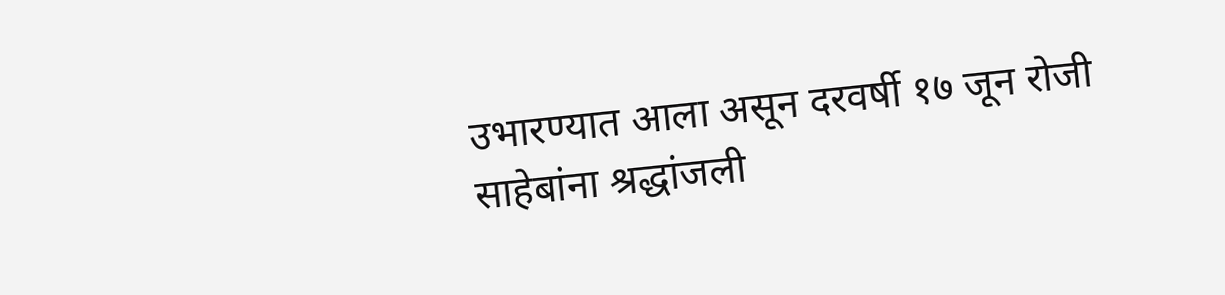उभारण्यात आला असून दरवर्षी १७ जून रोजी साहेबांना श्रद्धांजली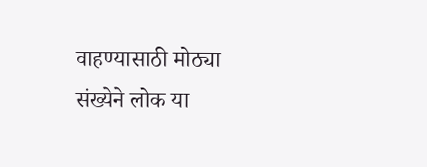वाहण्यासाठी मोठ्या संख्येने लोक या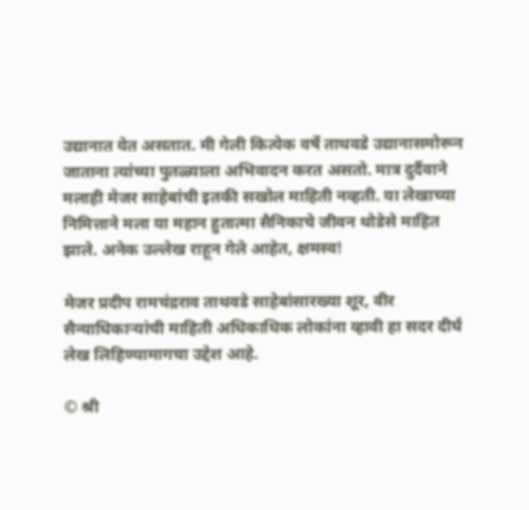उद्यानात येत असतात. मी गेली कित्येक वर्षे ताथवडे उद्यानासमोरून जाताना त्यांच्या पुतळ्याला अभिवादन करत असतो. मात्र दुर्दैवाने मलाही मेजर साहेबांची इतकी सखोल माहिती नव्हती. या लेखाच्या निमित्ताने मला या महान हुतात्मा सैनिकाचे जीवन थोडेसे माहित झाले. अनेक उल्लेख राहून गेले आहेत, क्षमस्व!

मेजर प्रदीप रामचंद्रराव ताथवडे साहेबांसारख्या शूर, वीर सैन्याधिकाऱ्यांची माहिती अधिकाधिक लोकांना व्हावी हा सदर दीर्घ लेख लिहिण्यामागचा उद्देश आहे.

© श्री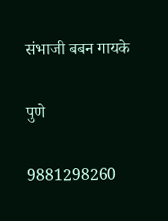संभाजी बबन गायके

पुणे

9881298260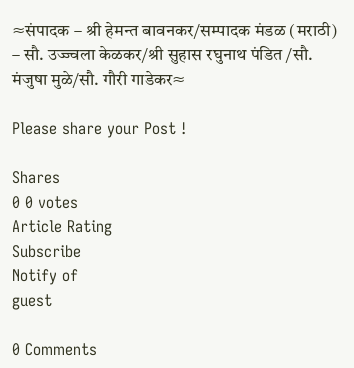≈संपादक – श्री हेमन्त बावनकर/सम्पादक मंडळ (मराठी) – सौ. उज्ज्वला केळकर/श्री सुहास रघुनाथ पंडित /सौ. मंजुषा मुळे/सौ. गौरी गाडेकर≈

Please share your Post !

Shares
0 0 votes
Article Rating
Subscribe
Notify of
guest

0 Comments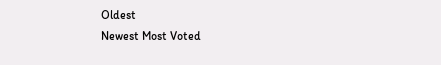Oldest
Newest Most Voted